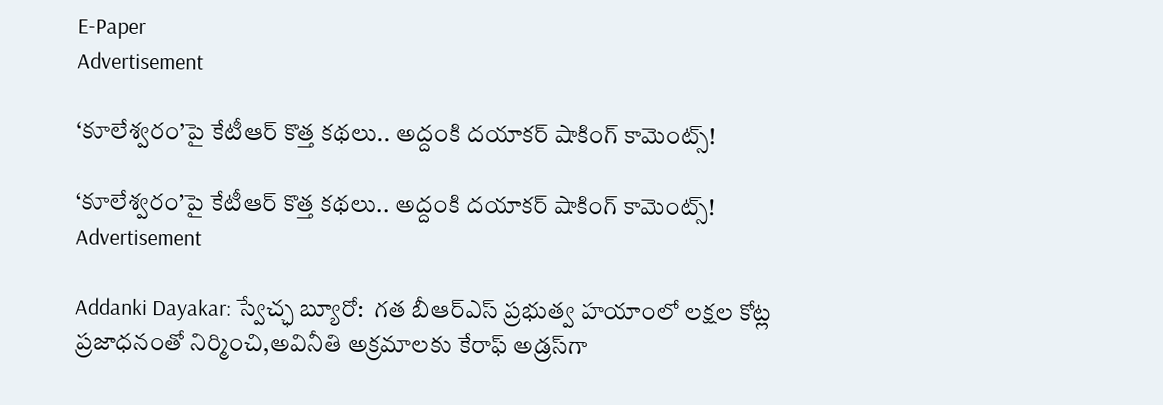E-Paper
Advertisement

‘కూలేశ్వరం’పై కేటీఆర్ కొత్త కథలు.. అద్దంకి దయాకర్ షాకింగ్ కామెంట్స్!

‘కూలేశ్వరం’పై కేటీఆర్ కొత్త కథలు.. అద్దంకి దయాకర్ షాకింగ్ కామెంట్స్!
Advertisement

Addanki Dayakar: స్వేచ్ఛ బ్యూరో:  గత బీఆర్ఎస్ ప్రభుత్వ హయాంలో లక్షల కోట్ల ప్రజాధనంతో నిర్మించి,అవినీతి అక్రమాలకు కేరాఫ్ అడ్రస్‌గా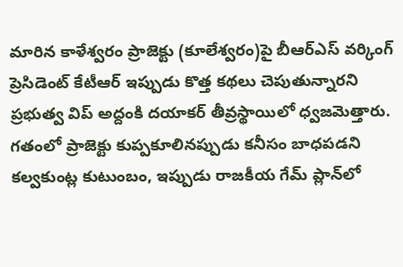మారిన కాళేశ్వరం ప్రాజెక్టు (కూలేశ్వరం)పై బీఆర్ఎస్ వర్కింగ్ ప్రెసిడెంట్ కేటీఆర్ ఇప్పుడు కొత్త కథలు చెపుతున్నారని ప్రభుత్వ విప్ అద్దంకి దయాకర్ తీవ్రస్థాయిలో ధ్వజమెత్తారు. గతంలో ప్రాజెక్టు కుప్పకూలినప్పుడు కనీసం బాధపడని కల్వకుంట్ల కుటుంబం, ఇప్పుడు రాజకీయ గేమ్ ప్లాన్‌లో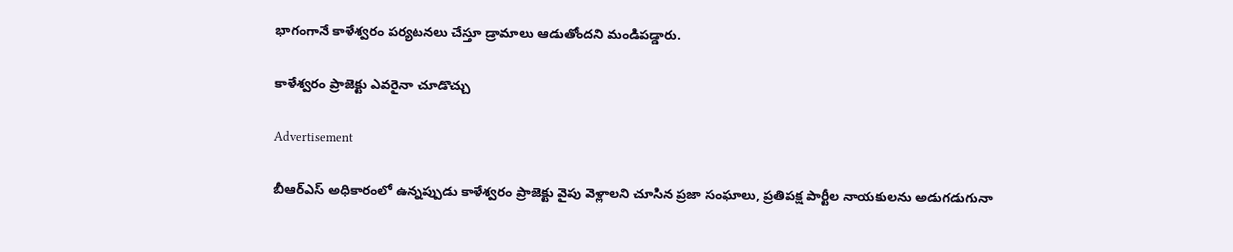భాగంగానే కాళేశ్వరం పర్యటనలు చేస్తూ డ్రామాలు ఆడుతోందని మండిపడ్డారు.

కాళేశ్వరం ప్రాజెక్టు ఎవరైనా చూడొచ్చు

Advertisement

బీఆర్ఎస్ అధికారంలో ఉన్నప్పుడు కాళేశ్వరం ప్రాజెక్టు వైపు వెళ్లాలని చూసిన ప్రజా సంఘాలు, ప్రతిపక్ష పార్టీల నాయకులను అడుగడుగునా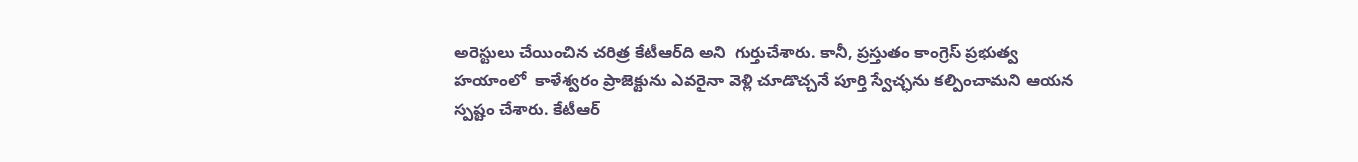అరెస్టులు చేయించిన చరిత్ర కేటీఆర్‌ది అని  గుర్తుచేశారు. కానీ, ప్రస్తుతం కాంగ్రెస్ ప్రభుత్వ హయాంలో  కాళేశ్వరం ప్రాజెక్టును ఎవరైనా వెళ్లి చూడొచ్చనే పూర్తి స్వేచ్ఛను కల్పించామని ఆయన స్పష్టం చేశారు. కేటీఆర్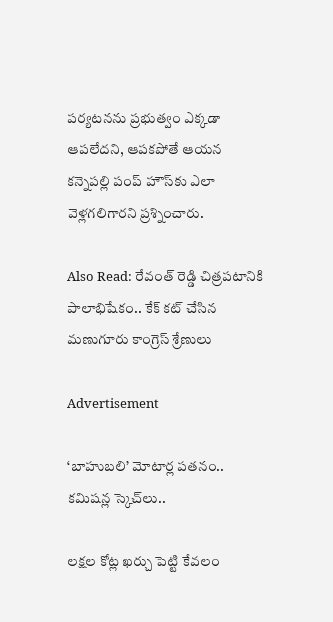పర్యటనను ప్రభుత్వం ఎక్కడా ఆపలేదని, ఆపకపోతే ఆయన కన్నెపల్లి పంప్ హౌస్‌కు ఎలా వెళ్లగలిగారని ప్రశ్నించారు.

Also Read: రేవంత్ రెడ్డి చిత్రపటానికి పాలాభిషేకం.. కేక్ కట్ చేసిన మణుగూరు కాంగ్రెస్ శ్రేణులు

Advertisement

‘బాహుబలి’ మోటార్ల పతనం.. కమిషన్ల స్కెచ్‌లు..

లక్షల కోట్ల ఖర్చు పెట్టి కేవలం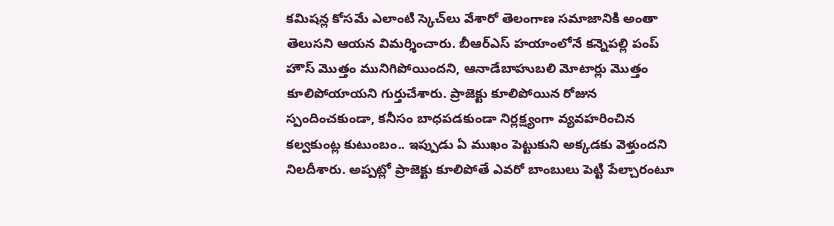కమిషన్ల కోసమే ఎలాంటి స్కెచ్‌లు వేశారో తెలంగాణ సమాజానికి అంతా తెలుసని ఆయన విమర్శించారు. బీఆర్ఎస్ హయాంలోనే కన్నెపల్లి పంప్ హౌస్ మొత్తం మునిగిపోయిందని, ఆనాడేబాహుబలి మోటార్లు మొత్తం కూలిపోయాయని గుర్తుచేశారు. ప్రాజెక్టు కూలిపోయిన రోజున స్పందించకుండా, కనీసం బాధపడకుండా నిర్లక్ష్యంగా వ్యవహరించిన కల్వకుంట్ల కుటుంబం.. ఇప్పుడు ఏ ముఖం పెట్టుకుని అక్కడకు వెళ్తుందని నిలదీశారు. అప్పట్లో ప్రాజెక్టు కూలిపోతే ఎవరో బాంబులు పెట్టి పేల్చారంటూ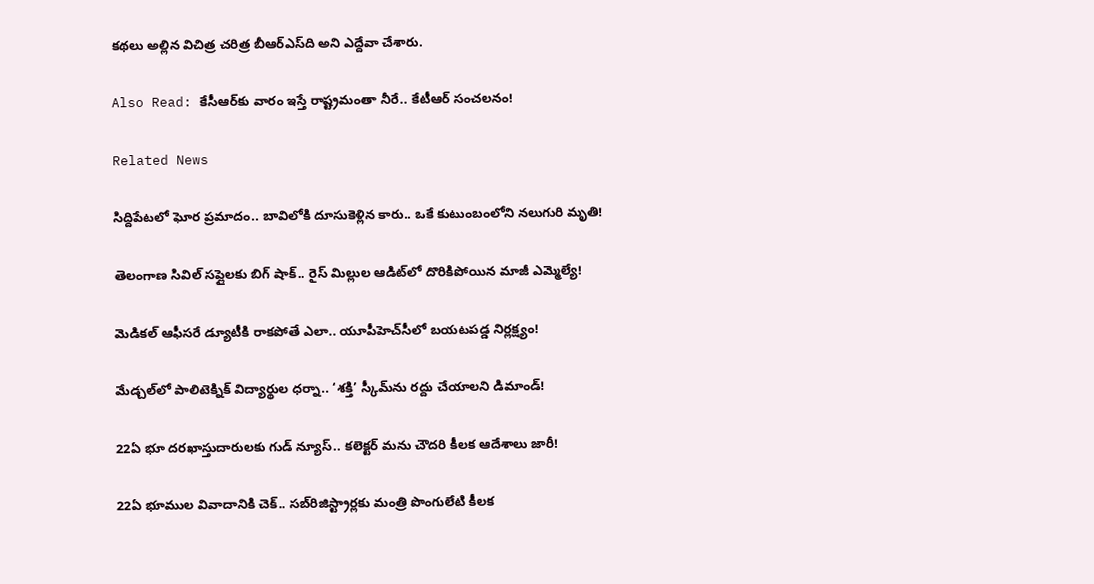కథలు అల్లిన విచిత్ర చరిత్ర బీఆర్ఎస్‌ది అని ఎద్దేవా చేశారు.

Also Read: కేసీఆర్‌కు వారం ఇస్తే రాష్ట్రమంతా నీరే.. కేటీఆర్ సంచలనం!

Related News

సిద్దిపేటలో ఘోర ప్రమాదం.. బావిలోకి దూసుకెళ్లిన కారు.. ఒకే కుటుంబంలోని నలుగురి మృతి!

తెలంగాణ సివిల్ సప్లై‌లకు బిగ్ షాక్.. రైస్ మిల్లుల ఆడిట్‌లో దొరికిపోయిన మాజీ ఎమ్మెల్యే!

మెడికల్ ఆఫీసరే డ్యూటీకి రాకపోతే ఎలా.. యూపీహెచ్‌సీలో బయటపడ్డ నిర్లక్ష్యం!

మేడ్చల్‌లో పాలిటెక్నిక్ విద్యార్థుల ధర్నా.. ‘శక్తి’ స్కీమ్‌ను రద్దు చేయాలని డిమాండ్!

22ఏ భూ దరఖాస్తుదారులకు గుడ్ న్యూస్.. కలెక్టర్‌ మను చౌదరి కీలక ఆదేశాలు జారీ!

22ఏ భూముల వివాదానికి చెక్.. సబ్‌రిజిస్ట్రార్లకు మంత్రి పొంగులేటి కీలక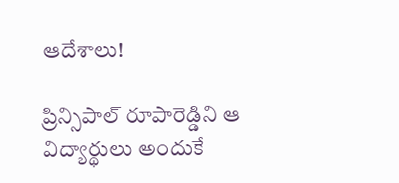ఆదేశాలు!

ప్రిన్సిపాల్ రూపారెడ్డిని ఆ విద్యార్థులు అందుకే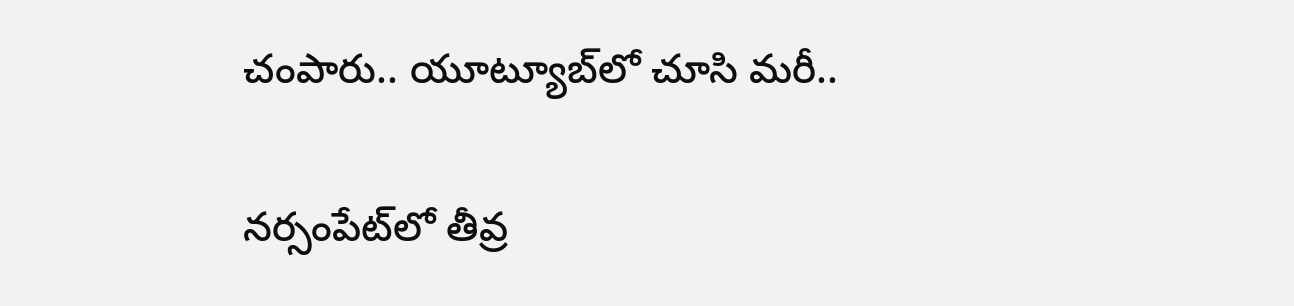చంపారు.. యూట్యూబ్‌లో చూసి మరీ..

నర్సంపేట్‌లో తీవ్ర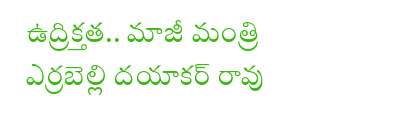ఉద్రిక్తత.. మాజీ మంత్రి ఎర్రబెల్లి దయాకర్ రావు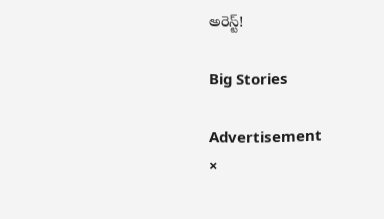అరెస్ట్!

Big Stories

Advertisement
×